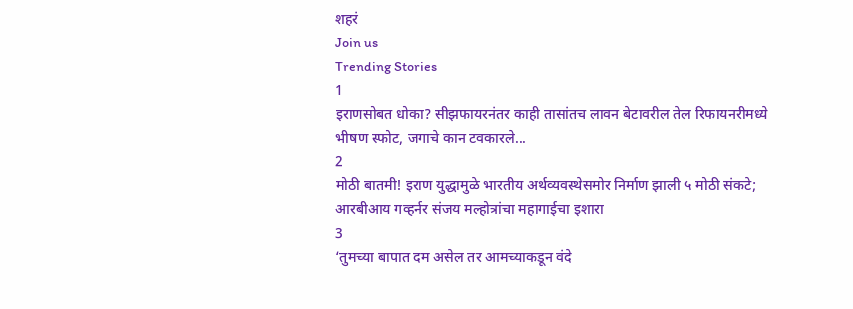शहरं
Join us
Trending Stories
1
इराणसोबत धोका? सीझफायरनंतर काही तासांतच लावन बेटावरील तेल रिफायनरीमध्ये भीषण स्फोट, जगाचे कान टवकारले...
2
मोठी बातमी! इराण युद्धामुळे भारतीय अर्थव्यवस्थेसमोर निर्माण झाली ५ मोठी संकटे; आरबीआय गव्हर्नर संजय मल्होत्रांचा महागाईचा इशारा
3
‘तुमच्या बापात दम असेल तर आमच्याकडून वंदे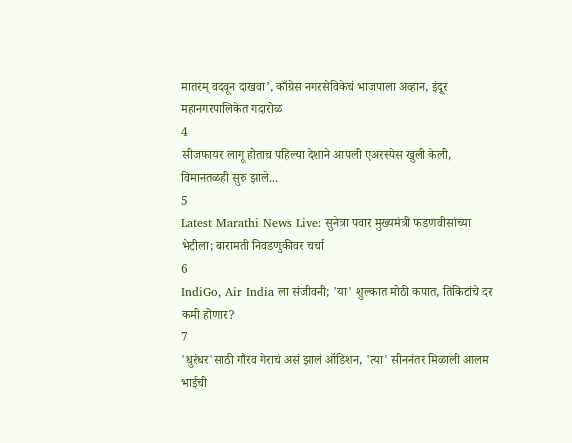मातरम् वदवून दाखवा’, काँग्रेस नगरसेविकेचं भाजपाला अव्हान, इंदूर महानगरपालिकेत गदारोळ
4
सीजफायर लागू होताच पहिल्या देशाने आपली एअरस्पेस खुली केली, विमानतळही सुरु झाले...
5
Latest Marathi News Live: सुनेत्रा पवार मुख्यमंत्री फडणवीसांच्या भेटीला; बारामती निवडणुकीवर चर्चा
6
IndiGo, Air India ला संजीवनी; 'या' शुल्कात मोठी कपात, तिकिटांचे दर कमी होणार?
7
'धुरंधर'साठी गौरव गेराचं असं झालं ऑडिशन, 'त्या' सीननंतर मिळाली आलम भाईची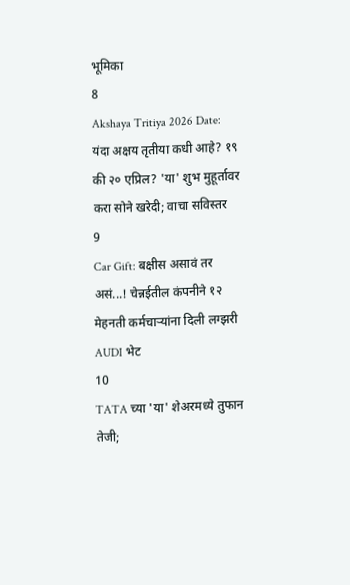भूमिका
8
Akshaya Tritiya 2026 Date: यंदा अक्षय तृतीया कधी आहे? १९ की २० एप्रिल? 'या' शुभ मुहूर्तावर करा सोने खरेदी; वाचा सविस्तर
9
Car Gift: बक्षीस असावं तर असं...! चेन्नईतील कंपनीने १२ मेहनती कर्मचाऱ्यांना दिली लग्झरी AUDI भेट
10
TATA च्या 'या' शेअरमध्ये तुफान तेजी;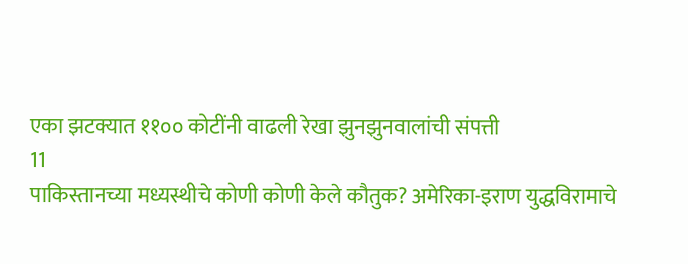एका झटक्यात ११०० कोटींनी वाढली रेखा झुनझुनवालांची संपत्ती
11
पाकिस्तानच्या मध्यस्थीचे कोणी कोणी केले कौतुक? अमेरिका-इराण युद्धविरामाचे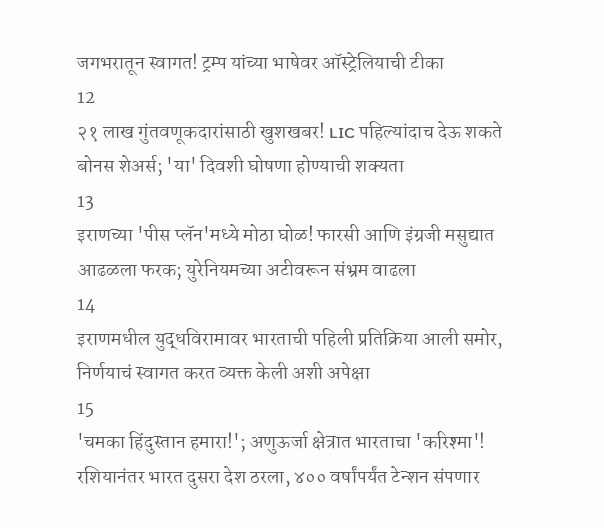जगभरातून स्वागत! ट्रम्प यांच्या भाषेवर ऑस्ट्रेलियाची टीका
12
२१ लाख गुंतवणूकदारांसाठी खुशखबर! LIC पहिल्यांदाच देऊ शकते बोनस शेअर्स; 'या' दिवशी घोषणा होण्याची शक्यता
13
इराणच्या 'पीस प्लॅन'मध्ये मोठा घोळ! फारसी आणि इंग्रजी मसुद्यात आढळला फरक; युरेनियमच्या अटीवरून संभ्रम वाढला
14
इराणमधील युद्धविरामावर भारताची पहिली प्रतिक्रिया आली समोर, निर्णयाचं स्वागत करत व्यक्त केली अशी अपेक्षा
15
'चमका हिंदुस्तान हमारा!'; अणुऊर्जा क्षेत्रात भारताचा 'करिश्मा'! रशियानंतर भारत दुसरा देश ठरला, ४०० वर्षांपर्यंत टेन्शन संपणार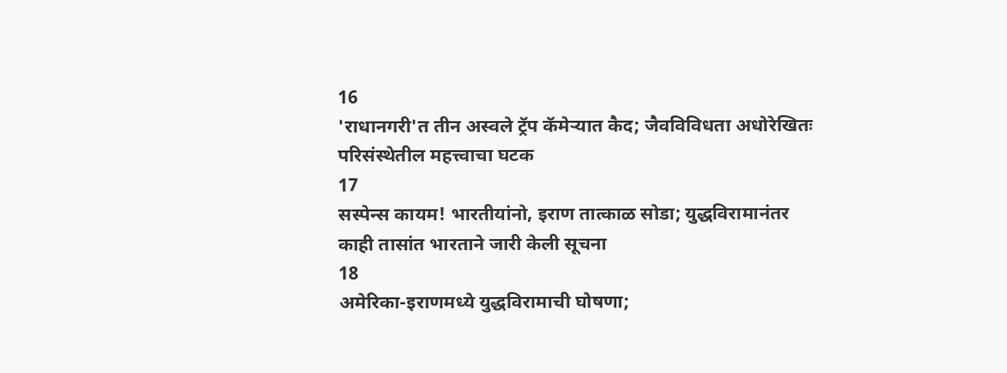16
'राधानगरी'त तीन अस्वले ट्रॅप कॅमेऱ्यात कैद; जैवविविधता अधोरेखितः परिसंस्थेतील महत्त्वाचा घटक
17
सस्पेन्स कायम! भारतीयांनो, इराण तात्काळ सोडा; युद्धविरामानंतर काही तासांत भारताने जारी केली सूचना
18
अमेरिका-इराणमध्ये युद्धविरामाची घोषणा;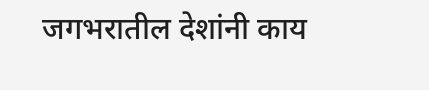जगभरातील देशांनी काय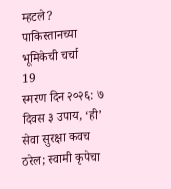म्हटले? पाकिस्तानच्या भूमिकेची चर्चा
19
स्मरण दिन २०२६: ७ दिवस ३ उपाय, ‘ही’ सेवा सुरक्षा कवच ठरेल; स्वामी कृपेचा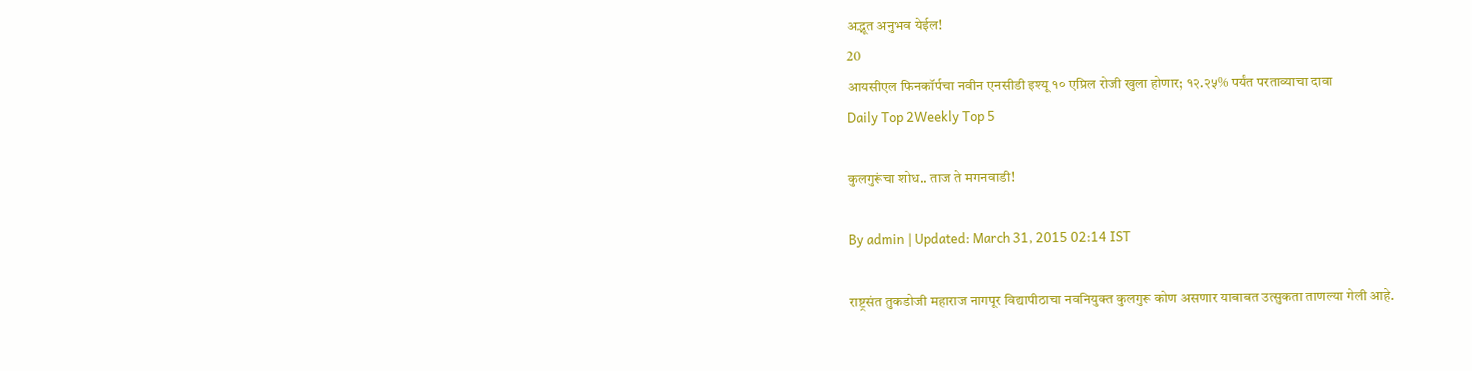अद्भूत अनुभव येईल!
20
आयसीएल फिनकॉर्पचा नवीन एनसीडी इश्यू १० एप्रिल रोजी खुला होणार; १२.२५% पर्यंत परताव्याचा दावा
Daily Top 2Weekly Top 5

कुलगुरूंचा शोध.. ताज ते मगनवाडी!

By admin | Updated: March 31, 2015 02:14 IST

राष्ट्रसंत तुकडोजी महाराज नागपूर विद्यापीठाचा नवनियुक्त कुलगुरू कोण असणार याबाबत उत्सुकता ताणल्या गेली आहे.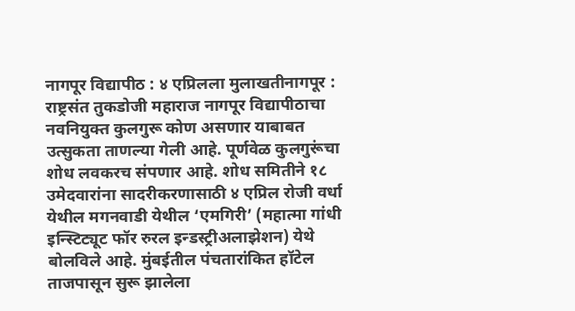नागपूर विद्यापीठ : ४ एप्रिलला मुलाखतीनागपूर : राष्ट्रसंत तुकडोजी महाराज नागपूर विद्यापीठाचा नवनियुक्त कुलगुरू कोण असणार याबाबत उत्सुकता ताणल्या गेली आहे. पूर्णवेळ कुलगुरूंचा शोध लवकरच संपणार आहे. शोध समितीने १८ उमेदवारांना सादरीकरणासाठी ४ एप्रिल रोजी वर्धा येथील मगनवाडी येथील ‘एमगिरी’ (महात्मा गांधी इन्स्टिट्यूट फॉर रुरल इन्डस्ट्रीअलाझेशन) येथे बोलविले आहे. मुंबईतील पंचतारांकित हॉटेल ताजपासून सुरू झालेला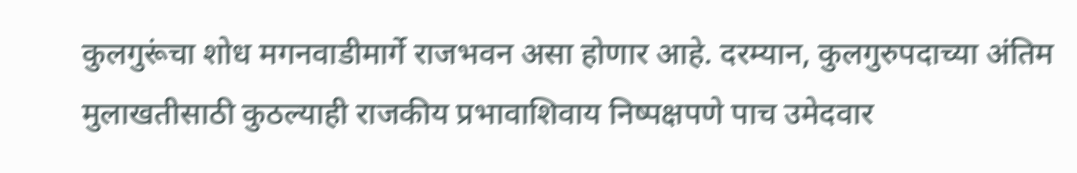कुलगुरूंचा शोध मगनवाडीमार्गे राजभवन असा होणार आहे. दरम्यान, कुलगुरुपदाच्या अंतिम मुलाखतीसाठी कुठल्याही राजकीय प्रभावाशिवाय निष्पक्षपणे पाच उमेदवार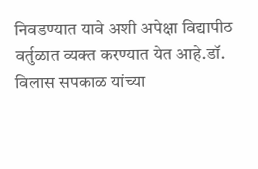निवडण्यात यावे अशी अपेक्षा विद्यापीठ वर्तुळात व्यक्त करण्यात येत आहे.डॉ. विलास सपकाळ यांच्या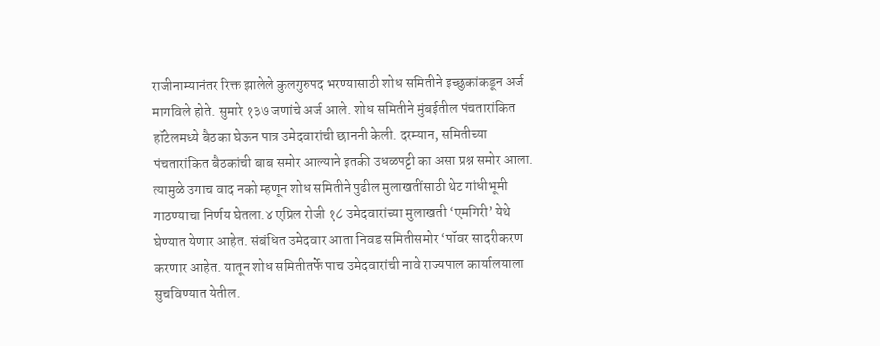राजीनाम्यानंतर रिक्त झालेले कुलगुरुपद भरण्यासाठी शोध समितीने इच्छुकांकडून अर्ज मागविले होते. सुमारे १३७ जणांचे अर्ज आले. शोध समितीने मुंबईतील पंचतारांकित हॉटेलमध्ये बैठका घेऊन पात्र उमेदवारांची छाननी केली. दरम्यान, समितीच्या पंचतारांकित बैठकांची बाब समोर आल्याने इतकी उधळपट्टी का असा प्रश्न समोर आला. त्यामुळे उगाच वाद नको म्हणून शोध समितीने पुढील मुलाखतींसाठी थेट गांधीभूमी गाठण्याचा निर्णय घेतला.४ एप्रिल रोजी १८ उमेदवारांच्या मुलाखती ‘एमगिरी’ येथे घेण्यात येणार आहेत. संबंधित उमेदवार आता निवड समितीसमोर ‘पॉवर सादरीकरण करणार आहेत. यातून शोध समितीतर्फे पाच उमेदवारांची नावे राज्यपाल कार्यालयाला सुचविण्यात येतील.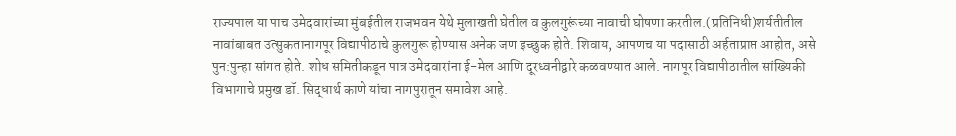राज्यपाल या पाच उमेदवारांच्या मुंबईतील राजभवन येथे मुलाखती घेतील व कुलगुरूंच्या नावाची घोषणा करतील.(प्रतिनिधी)शर्यतीतील नावांबाबत उत्सुकतानागपूर विद्यापीठाचे कुलगुरू होण्यास अनेक जण इच्छुक होते. शिवाय, आपणच या पदासाठी अर्हताप्राप्त आहोत, असे पुन:पुन्हा सांगत होते. शोध समितीकडून पात्र उमेदवारांना ई-मेल आणि दूरध्वनीद्वारे कळवण्यात आले. नागपूर विद्यापीठातील सांख्यिकी विभागाचे प्रमुख डॉ. सिद्धार्थ काणे यांचा नागपुरातून समावेश आहे.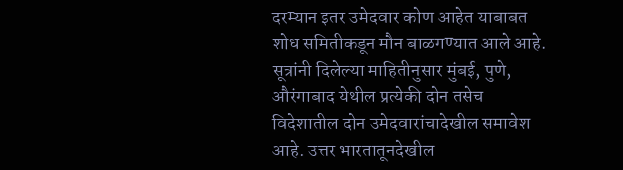दरम्यान इतर उमेदवार कोण आहेत याबाबत शोध समितीकडून मौन बाळगण्यात आले आहे. सूत्रांनी दिलेल्या माहितीनुसार मुंबई, पुणे, औरंगाबाद येथील प्रत्येकी दोन तसेच विदेशातील दोन उमेदवारांचादेखील समावेश आहे. उत्तर भारतातूनदेखील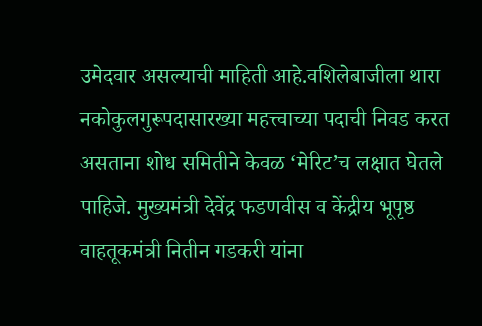उमेदवार असल्याची माहिती आहे.वशिलेबाजीला थारा नकोकुलगुरूपदासारख्या महत्त्वाच्या पदाची निवड करत असताना शोध समितीने केवळ ‘मेरिट’च लक्षात घेतले पाहिजे. मुख्यमंत्री देवेंद्र फडणवीस व केंद्रीय भूपृष्ठ वाहतूकमंत्री नितीन गडकरी यांना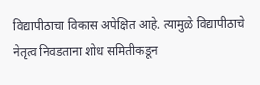विद्यापीठाचा विकास अपेक्षित आहे. त्यामुळे विद्यापीठाचे नेतृत्व निवडताना शोध समितीकडून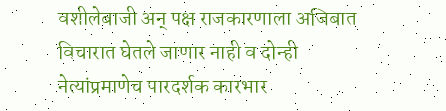वशीलेबाजी अन् पक्ष राजकारणाला अजिबात विचारात घेतले जाणार नाही व दोन्ही नेत्यांप्रमाणेच पारदर्शक कारभार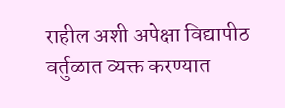राहील अशी अपेक्षा विद्यापीठ वर्तुळात व्यक्त करण्यात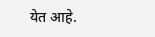येत आहे.